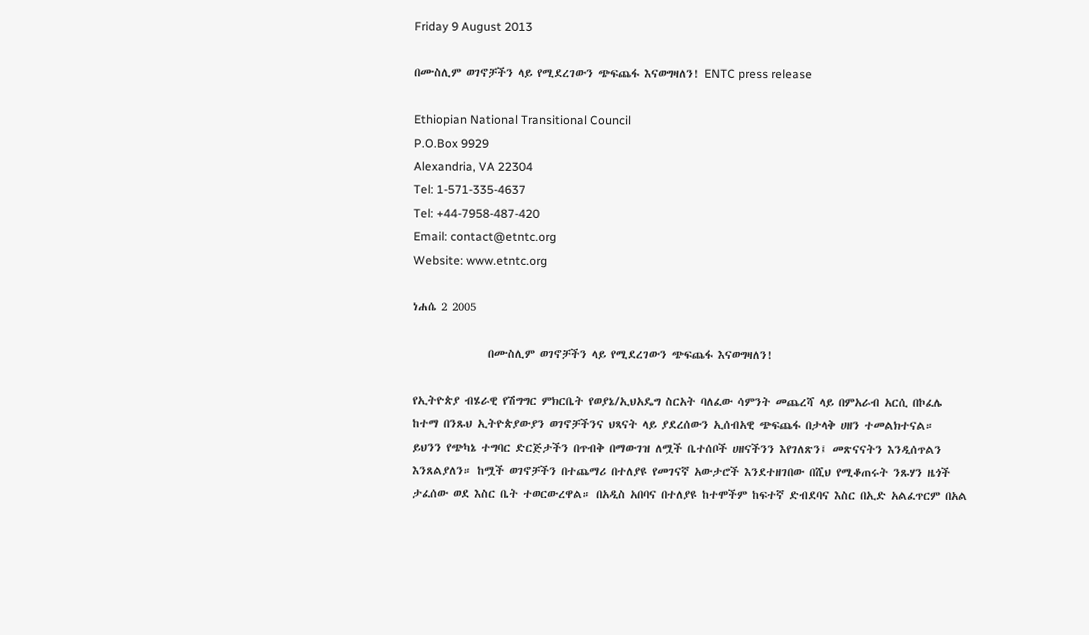Friday 9 August 2013

በሙስሊም ወገኖቻችን ላይ የሚደረገውን ጭፍጨፋ እናወግዛለን! ENTC press release

Ethiopian National Transitional Council
P.O.Box 9929
Alexandria, VA 22304
Tel: 1-571-335-4637
Tel: +44-7958-487-420
Email: contact@etntc.org
Website: www.etntc.org

ነሐሴ 2 2005

               በሙስሊም ወገኖቻችን ላይ የሚደረገውን ጭፍጨፋ እናወግዛለን!

የኢትዮጵያ ብሄራዊ የሽግግር ምክርቤት የወያኔ/ኢህአዴግ ስርአት ባለፈው ሳምንት መጨረሻ ላይ በምአራብ አርሲ በኮፈሌ
ከተማ በንጹህ ኢትዮጵያውያን ወገኖቻችንና ህጻናት ላይ ያደረሰውን ኢሰብአዊ ጭፍጨፋ በታላቅ ሀዘን ተመልክተናል።
ይህንን የጭካኔ ተግባር ድርጅታችን በጥብቅ በማውገዝ ለሟች ቤተሰቦች ሀዘናችንን እየገለጽን፤ መጽናናትን እንዲሰጥልን
እንጸልያለን። ከሟች ወገኖቻችን በተጨማሪ በተለያዩ የመገናኛ አውታሮች እንደተዘገበው በሺህ የሚቆጠሩት ንጹሃን ዜጎች
ታፈሰው ወደ እስር ቤት ተወርውረዋል። በአዲስ አበባና በተለያዩ ከተሞችም ከፍተኛ ድብደባና እስር በኢድ አልፈጥርም በአል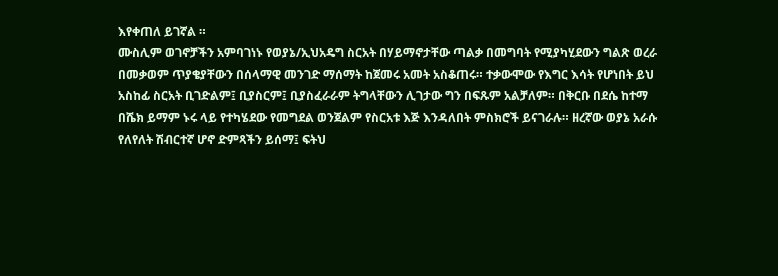እየቀጠለ ይገኛል ።
ሙስሊም ወገኖቻችን አምባገነኑ የወያኔ/ኢህአዴግ ስርአት በሃይማኖታቸው ጣልቃ በመግባት የሚያካሂደውን ግልጽ ወረራ
በመቃወም ጥያቄያቸውን በሰላማዊ መንገድ ማሰማት ከጀመሩ አመት አስቆጠሩ። ተቃውሞው የእግር እሳት የሆነበት ይህ
አስከፊ ስርአት ቢገድልም፤ ቢያስርም፤ ቢያስፈራራም ትግላቸውን ሊገታው ግን በፍጹም አልቻለም። በቅርቡ በደሴ ከተማ
በሼክ ይማም ኑሩ ላይ የተካሄደው የመግደል ወንጀልም የስርአቱ እጅ እንዳለበት ምስክሮች ይናገራሉ። ዘረኛው ወያኔ አራሱ
የለየለት ሽብርተኛ ሆኖ ድምጻችን ይሰማ፤ ፍትህ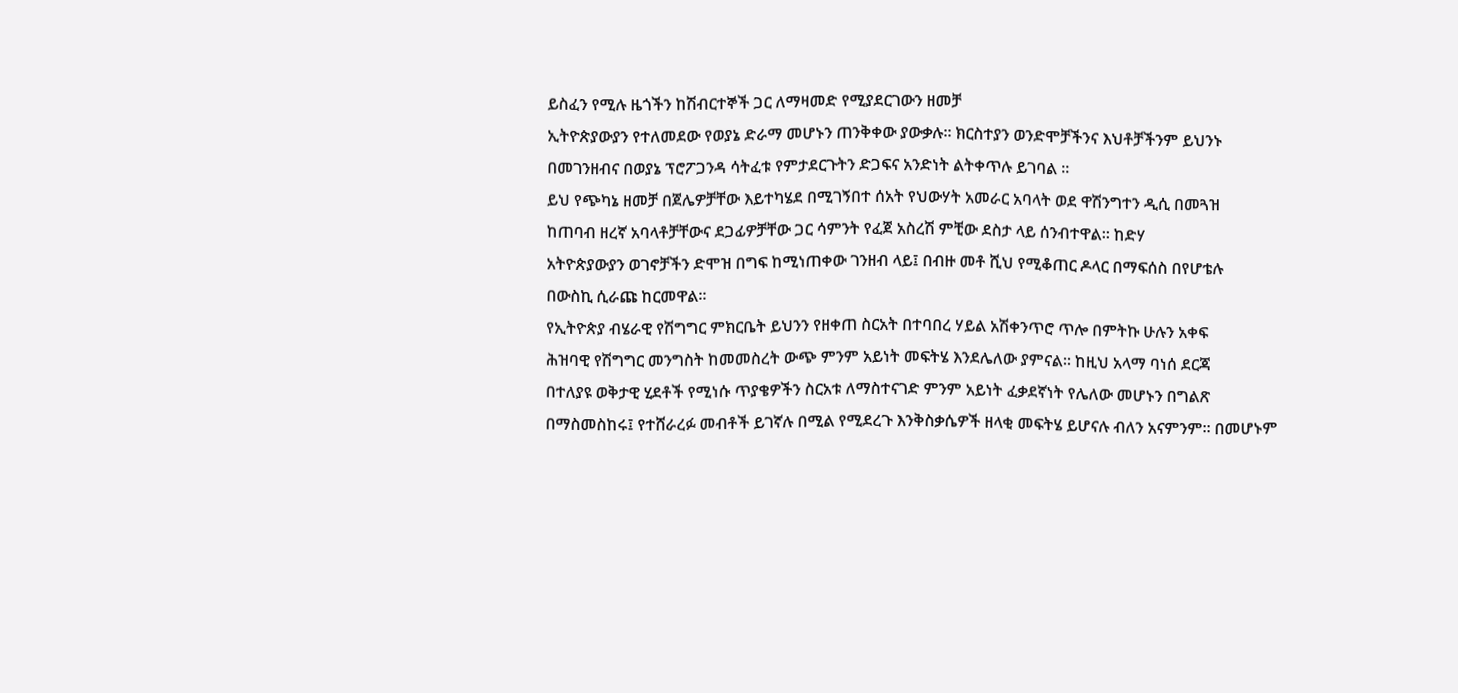ይስፈን የሚሉ ዜጎችን ከሽብርተኞች ጋር ለማዛመድ የሚያደርገውን ዘመቻ
ኢትዮጵያውያን የተለመደው የወያኔ ድራማ መሆኑን ጠንቅቀው ያውቃሉ። ክርስተያን ወንድሞቻችንና እህቶቻችንም ይህንኑ
በመገንዘብና በወያኔ ፕሮፖጋንዳ ሳትፈቱ የምታደርጉትን ድጋፍና አንድነት ልትቀጥሉ ይገባል ።
ይህ የጭካኔ ዘመቻ በጀሌዎቻቸው እይተካሄደ በሚገኝበተ ሰአት የህውሃት አመራር አባላት ወደ ዋሽንግተን ዲሲ በመጓዝ
ከጠባብ ዘረኛ አባላቶቻቸውና ደጋፊዎቻቸው ጋር ሳምንት የፈጀ አስረሽ ምቺው ደስታ ላይ ሰንብተዋል። ከድሃ
አትዮጵያውያን ወገኖቻችን ድሞዝ በግፍ ከሚነጠቀው ገንዘብ ላይ፤ በብዙ መቶ ሺህ የሚቆጠር ዶላር በማፍሰስ በየሆቴሉ
በውስኪ ሲራጩ ከርመዋል።
የኢትዮጵያ ብሄራዊ የሽግግር ምክርቤት ይህንን የዘቀጠ ስርአት በተባበረ ሃይል አሽቀንጥሮ ጥሎ በምትኩ ሁሉን አቀፍ
ሕዝባዊ የሽግግር መንግስት ከመመስረት ውጭ ምንም አይነት መፍትሄ እንደሌለው ያምናል። ከዚህ አላማ ባነሰ ደርጃ
በተለያዩ ወቅታዊ ሂደቶች የሚነሱ ጥያቄዎችን ስርአቱ ለማስተናገድ ምንም አይነት ፈቃደኛነት የሌለው መሆኑን በግልጽ
በማስመስከሩ፤ የተሸራረፉ መብቶች ይገኛሉ በሚል የሚደረጉ እንቅስቃሴዎች ዘላቂ መፍትሄ ይሆናሉ ብለን አናምንም። በመሆኑም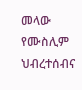መላው የሙስሊም ህብረተሰብና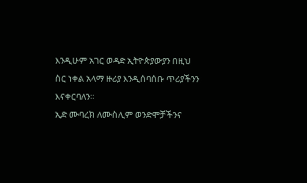እንዲሁም አገር ወዳድ ኢትዮጵያውያን በዚህ ስር ነቀል አላማ ዙሪያ እንዲሰባሰቡ ጥሪያችንን
እናቀርባለን።
ኢድ ሙባረክ ለሙስሊም ወንድሞቻችንና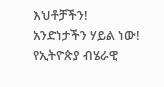እህቶቻችን!
አንድነታችን ሃይል ነው!
የኢትዮጵያ ብሄራዊ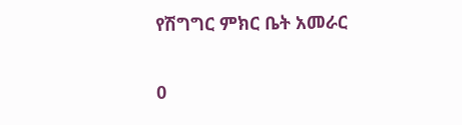የሽግግር ምክር ቤት አመራር

0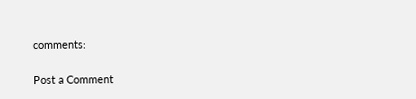comments:

Post a Comment